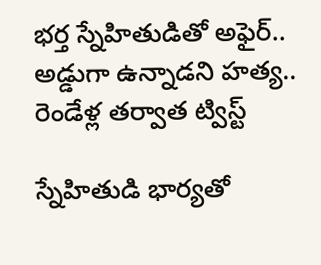భర్త స్నేహితుడితో అఫైర్.. అడ్డుగా ఉన్నాడని హత్య.. రెండేళ్ల తర్వాత ట్విస్ట్

స్నేహితుడి భార్యతో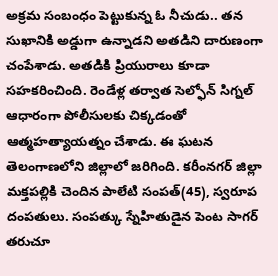అక్రమ సంబంధం పెట్టుకున్న ఓ నీచుడు.. తన సుఖానికి అడ్డుగా ఉన్నాడని అతడిని దారుణంగా చంపేశాడు. అతడికి ప్రియురాలు కూడా సహకరించింది. రెండేళ్ల తర్వాత సెల్ఫోన్ సిగ్నల్ ఆధారంగా పోలీసులకు చిక్కడంతో ఆత్మహత్యాయత్నం చేశాడు. ఈ ఘటన తెలంగాణలోని జిల్లాలో జరిగింది. కరీంనగర్ జిల్లా మక్తపల్లికి చెందిన పాలేటి సంపత్(45), స్వరూప దంపతులు. సంపత్కు స్నేహితుడైన పెంట సాగర్ తరుచూ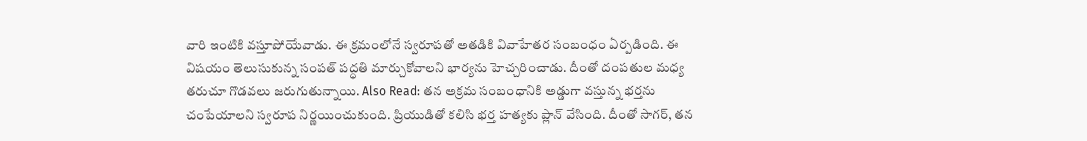వారి ఇంటికి వస్తూపోయేవాడు. ఈ క్రమంలోనే స్వరూపతో అతడికి వివాహేతర సంబంధం ఏర్పడింది. ఈ విషయం తెలుసుకున్న సంపత్ పద్ధతి మార్చుకోవాలని భార్యను హెచ్చరించాడు. దీంతో దంపతుల మధ్య తరుచూ గొడవలు జరుగుతున్నాయి. Also Read: తన అక్రమ సంబంధానికి అడ్డుగా వస్తున్న భర్తను చంపేయాలని స్వరూప నిర్ణయించుకుంది. ప్రియుడితో కలిసి భర్త హత్యకు ప్లాన్ వేసింది. దీంతో సాగర్, తన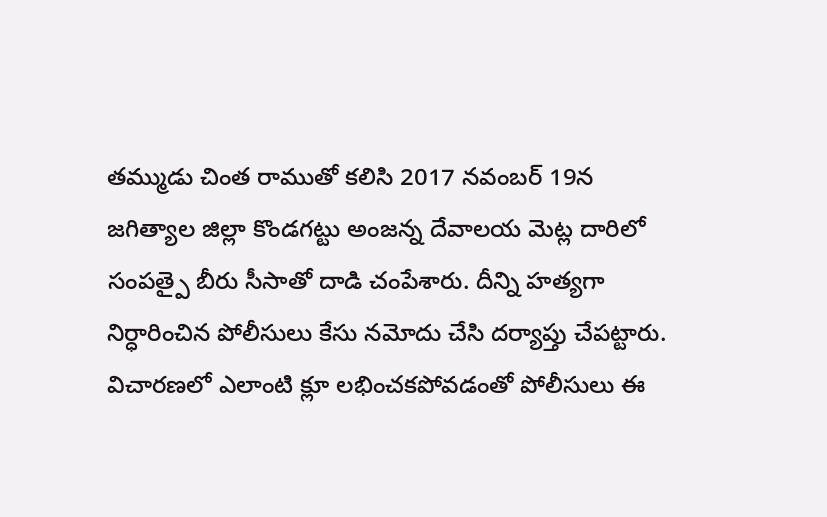తమ్ముడు చింత రాముతో కలిసి 2017 నవంబర్ 19న జగిత్యాల జిల్లా కొండగట్టు అంజన్న దేవాలయ మెట్ల దారిలో సంపత్పై బీరు సీసాతో దాడి చంపేశారు. దీన్ని హత్యగా నిర్ధారించిన పోలీసులు కేసు నమోదు చేసి దర్యాప్తు చేపట్టారు. విచారణలో ఎలాంటి క్లూ లభించకపోవడంతో పోలీసులు ఈ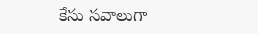కేసు సవాలుగా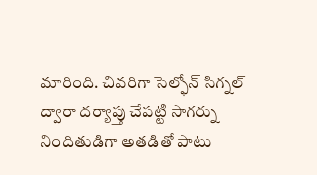మారింది. చివరిగా సెల్ఫోన్ సిగ్నల్ ద్వారా దర్యాప్తు చేపట్టి సాగర్ను నిందితుడిగా అతడితో పాటు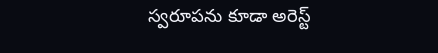స్వరూపను కూడా అరెస్ట్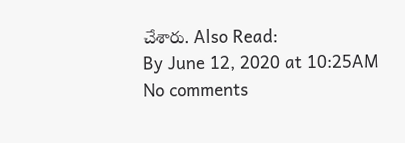చేశారు. Also Read:
By June 12, 2020 at 10:25AM
No comments